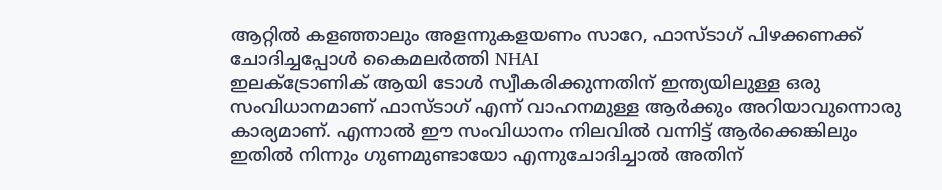ആറ്റിൽ കളഞ്ഞാലും അളന്നുകളയണം സാറേ, ഫാസ്ടാഗ് പിഴക്കണക്ക് ചോദിച്ചപ്പോൾ കൈമലർത്തി NHAI
ഇലക്ട്രോണിക് ആയി ടോൾ സ്വീകരിക്കുന്നതിന് ഇന്ത്യയിലുള്ള ഒരു സംവിധാനമാണ് ഫാസ്ടാഗ് എന്ന് വാഹനമുള്ള ആർക്കും അറിയാവുന്നൊരു കാര്യമാണ്. എന്നാൽ ഈ സംവിധാനം നിലവിൽ വന്നിട്ട് ആർക്കെങ്കിലും ഇതിൽ നിന്നും ഗുണമുണ്ടായോ എന്നുചോദിച്ചാൽ അതിന്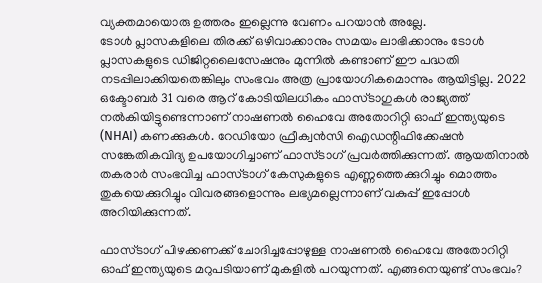വ്യക്തമായൊരു ഉത്തരം ഇല്ലെന്നു വേണം പറയാൻ അല്ലേ.
ടോൾ പ്ലാസകളിലെ തിരക്ക് ഒഴിവാക്കാനും സമയം ലാഭിക്കാനും ടോൾ പ്ലാസകളുടെ ഡിജിറ്റലൈസേഷനും മുന്നിൽ കണ്ടാണ് ഈ പദ്ധതി നടപ്പിലാക്കിയതെങ്കിലും സംഭവം അത്ര പ്രായോഗികമൊന്നും ആയിട്ടില്ല. 2022 ഒക്ടോബർ 31 വരെ ആറ് കോടിയിലധികം ഫാസ്ടാഗുകൾ രാജ്യത്ത് നൽകിയിട്ടുണ്ടെന്നാണ് നാഷണൽ ഹൈവേ അതോറിറ്റി ഓഫ് ഇന്ത്യയുടെ (NHAI) കണക്കുകൾ. റേഡിയോ ഫ്രീക്വൻസി ഐഡന്റിഫിക്കേഷൻ സങ്കേതികവിദ്യ ഉപയോഗിച്ചാണ് ഫാസ്ടാഗ് പ്രവർത്തിക്കുന്നത്. ആയതിനാൽ തകരാർ സംഭവിച്ച ഫാസ്ടാഗ് കേസുകളുടെ എണ്ണത്തെക്കുറിച്ചും മൊത്തം തുകയെക്കുറിച്ചും വിവരങ്ങളൊന്നും ലഭ്യമല്ലെന്നാണ് വകുപ്പ് ഇപ്പോൾ അറിയിക്കുന്നത്.

ഫാസ്ടാഗ് പിഴക്കണക്ക് ചോദിച്ചപ്പോഴുള്ള നാഷണൽ ഹൈവേ അതോറിറ്റി ഓഫ് ഇന്ത്യയുടെ മറുപടിയാണ് മുകളിൽ പറയുന്നത്. എങ്ങനെയുണ്ട് സംഭവം?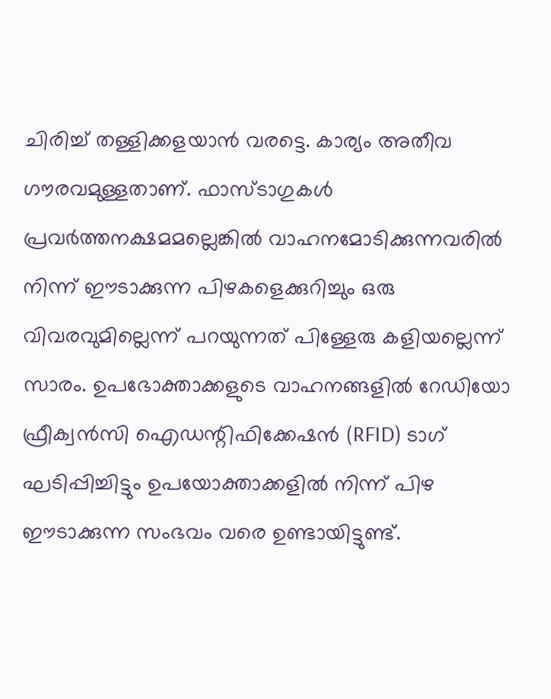ചിരിച്ച് തള്ളിക്കളയാൻ വരട്ടെ. കാര്യം അതീവ ഗൗരവമുള്ളതാണ്. ഫാസ്ടാഗുകൾ പ്രവർത്തനക്ഷമമല്ലെങ്കിൽ വാഹനമോടിക്കുന്നവരിൽ നിന്ന് ഈടാക്കുന്ന പിഴകളെക്കുറിച്ചും ഒരു വിവരവുമില്ലെന്ന് പറയുന്നത് പിള്ളേരു കളിയല്ലെന്ന് സാരം. ഉപഭോക്താക്കളുടെ വാഹനങ്ങളിൽ റേഡിയോ ഫ്രീക്വൻസി ഐഡന്റിഫിക്കേഷൻ (RFID) ടാഗ് ഘടിപ്പിച്ചിട്ടും ഉപയോക്താക്കളിൽ നിന്ന് പിഴ ഈടാക്കുന്ന സംഭവം വരെ ഉണ്ടായിട്ടുണ്ട്.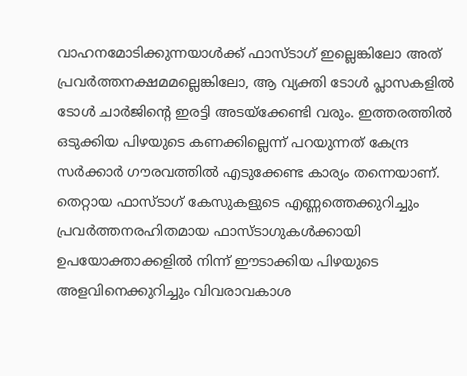വാഹനമോടിക്കുന്നയാൾക്ക് ഫാസ്ടാഗ് ഇല്ലെങ്കിലോ അത് പ്രവർത്തനക്ഷമമല്ലെങ്കിലോ, ആ വ്യക്തി ടോൾ പ്ലാസകളിൽ ടോൾ ചാർജിന്റെ ഇരട്ടി അടയ്ക്കേണ്ടി വരും. ഇത്തരത്തിൽ ഒടുക്കിയ പിഴയുടെ കണക്കില്ലെന്ന് പറയുന്നത് കേന്ദ്ര സർക്കാർ ഗൗരവത്തിൽ എടുക്കേണ്ട കാര്യം തന്നെയാണ്. തെറ്റായ ഫാസ്ടാഗ് കേസുകളുടെ എണ്ണത്തെക്കുറിച്ചും പ്രവർത്തനരഹിതമായ ഫാസ്ടാഗുകൾക്കായി ഉപയോക്താക്കളിൽ നിന്ന് ഈടാക്കിയ പിഴയുടെ അളവിനെക്കുറിച്ചും വിവരാവകാശ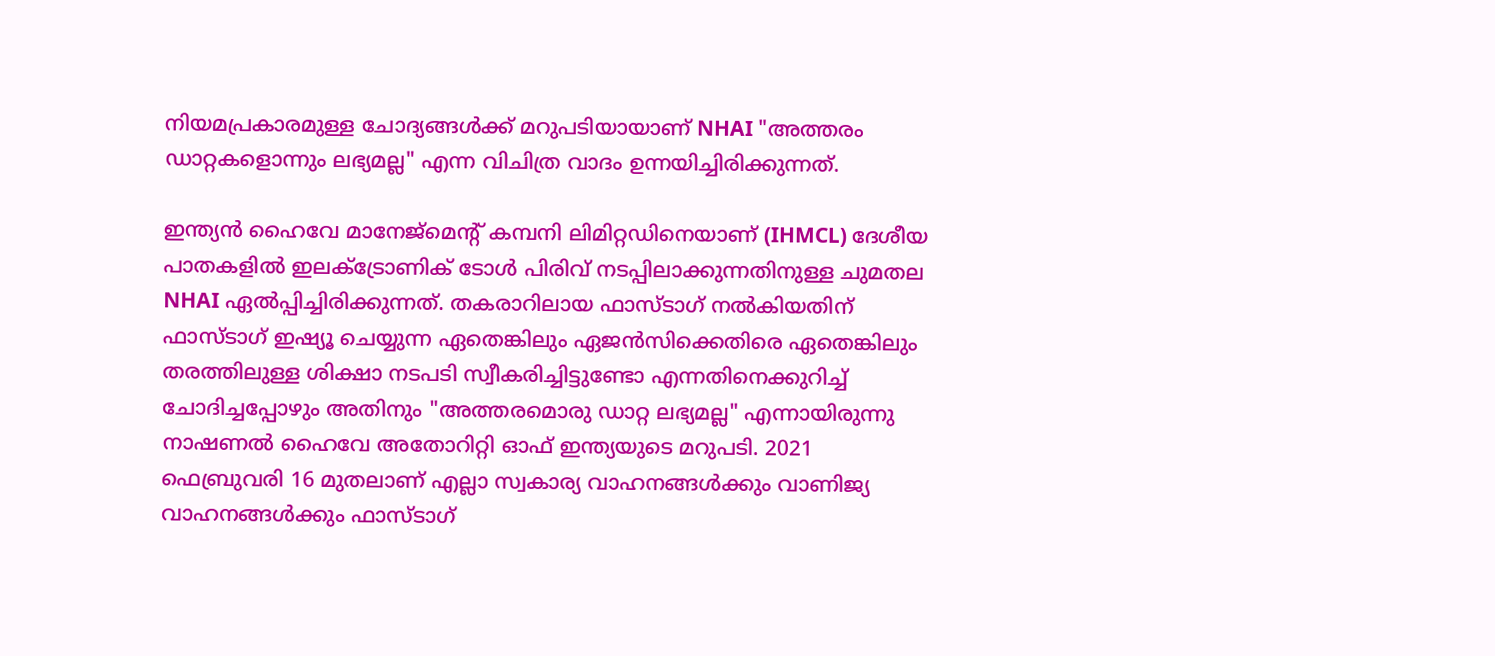നിയമപ്രകാരമുള്ള ചോദ്യങ്ങൾക്ക് മറുപടിയായാണ് NHAI "അത്തരം ഡാറ്റകളൊന്നും ലഭ്യമല്ല" എന്ന വിചിത്ര വാദം ഉന്നയിച്ചിരിക്കുന്നത്.

ഇന്ത്യൻ ഹൈവേ മാനേജ്മെന്റ് കമ്പനി ലിമിറ്റഡിനെയാണ് (IHMCL) ദേശീയ പാതകളിൽ ഇലക്ട്രോണിക് ടോൾ പിരിവ് നടപ്പിലാക്കുന്നതിനുള്ള ചുമതല NHAI ഏൽപ്പിച്ചിരിക്കുന്നത്. തകരാറിലായ ഫാസ്ടാഗ് നൽകിയതിന് ഫാസ്ടാഗ് ഇഷ്യൂ ചെയ്യുന്ന ഏതെങ്കിലും ഏജൻസിക്കെതിരെ ഏതെങ്കിലും തരത്തിലുള്ള ശിക്ഷാ നടപടി സ്വീകരിച്ചിട്ടുണ്ടോ എന്നതിനെക്കുറിച്ച് ചോദിച്ചപ്പോഴും അതിനും "അത്തരമൊരു ഡാറ്റ ലഭ്യമല്ല" എന്നായിരുന്നു നാഷണൽ ഹൈവേ അതോറിറ്റി ഓഫ് ഇന്ത്യയുടെ മറുപടി. 2021 ഫെബ്രുവരി 16 മുതലാണ് എല്ലാ സ്വകാര്യ വാഹനങ്ങൾക്കും വാണിജ്യ വാഹനങ്ങൾക്കും ഫാസ്ടാഗ്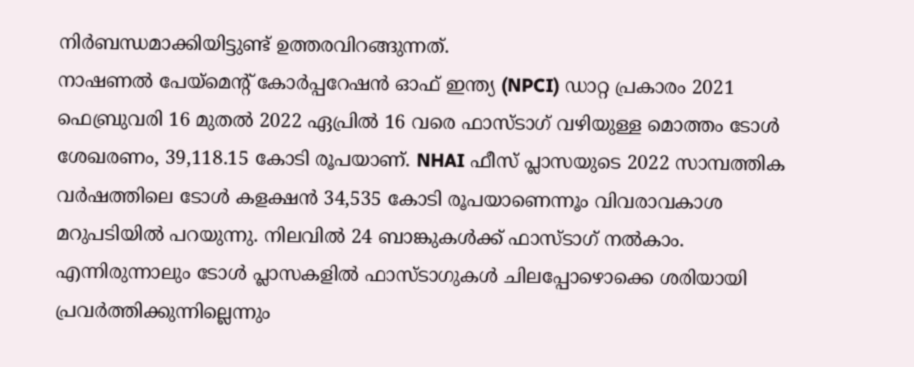നിർബന്ധമാക്കിയിട്ടുണ്ട് ഉത്തരവിറങ്ങുന്നത്.
നാഷണൽ പേയ്മെന്റ് കോർപ്പറേഷൻ ഓഫ് ഇന്ത്യ (NPCI) ഡാറ്റ പ്രകാരം 2021 ഫെബ്രുവരി 16 മുതൽ 2022 ഏപ്രിൽ 16 വരെ ഫാസ്ടാഗ് വഴിയുള്ള മൊത്തം ടോൾ ശേഖരണം, 39,118.15 കോടി രൂപയാണ്. NHAI ഫീസ് പ്ലാസയുടെ 2022 സാമ്പത്തിക വർഷത്തിലെ ടോൾ കളക്ഷൻ 34,535 കോടി രൂപയാണെന്നൂം വിവരാവകാശ മറുപടിയിൽ പറയുന്നു. നിലവിൽ 24 ബാങ്കുകൾക്ക് ഫാസ്ടാഗ് നൽകാം. എന്നിരുന്നാലും ടോൾ പ്ലാസകളിൽ ഫാസ്ടാഗുകൾ ചിലപ്പോഴൊക്കെ ശരിയായി പ്രവർത്തിക്കുന്നില്ലെന്നും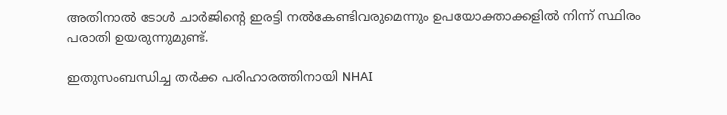അതിനാൽ ടോൾ ചാർജിന്റെ ഇരട്ടി നൽകേണ്ടിവരുമെന്നും ഉപയോക്താക്കളിൽ നിന്ന് സ്ഥിരം പരാതി ഉയരുന്നുമുണ്ട്.

ഇതുസംബന്ധിച്ച തർക്ക പരിഹാരത്തിനായി NHAI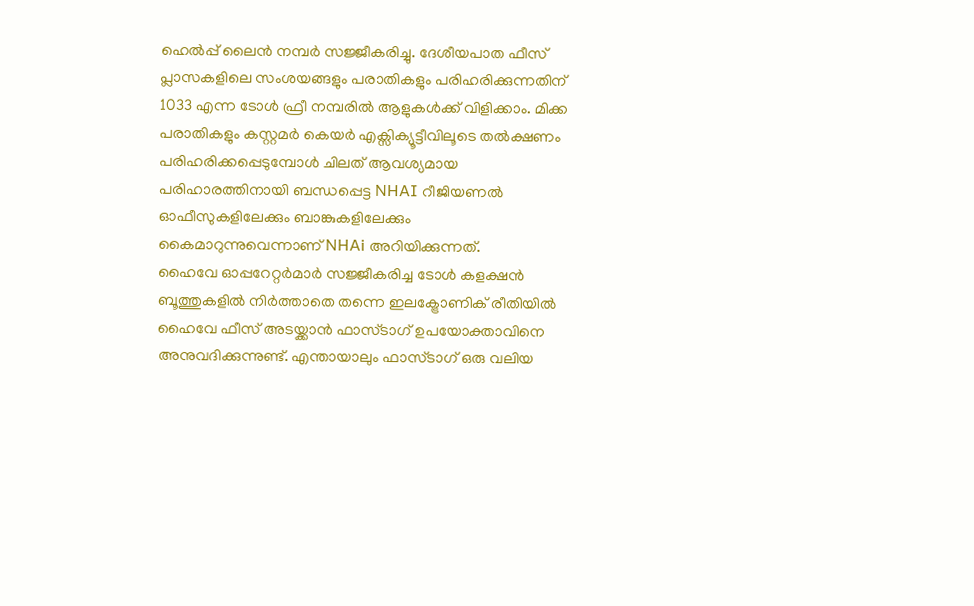ഹെൽപ്പ് ലൈൻ നമ്പർ സജ്ജീകരിച്ചു. ദേശീയപാത ഫീസ് പ്ലാസകളിലെ സംശയങ്ങളും പരാതികളും പരിഹരിക്കുന്നതിന് 1033 എന്ന ടോൾ ഫ്രീ നമ്പരിൽ ആളുകൾക്ക് വിളിക്കാം. മിക്ക പരാതികളും കസ്റ്റമർ കെയർ എക്സിക്യൂട്ടീവിലൂടെ തൽക്ഷണം പരിഹരിക്കപ്പെടുമ്പോൾ ചിലത് ആവശ്യമായ പരിഹാരത്തിനായി ബന്ധപ്പെട്ട NHAI റീജിയണൽ ഓഫീസുകളിലേക്കും ബാങ്കുകളിലേക്കും കൈമാറുന്നുവെന്നാണ് NHAi അറിയിക്കുന്നത്.
ഹൈവേ ഓപ്പറേറ്റർമാർ സജ്ജീകരിച്ച ടോൾ കളക്ഷൻ ബൂത്തുകളിൽ നിർത്താതെ തന്നെ ഇലക്ട്രോണിക് രീതിയിൽ ഹൈവേ ഫീസ് അടയ്ക്കാൻ ഫാസ്ടാഗ് ഉപയോക്താവിനെ അനുവദിക്കുന്നുണ്ട്. എന്തായാലും ഫാസ്ടാഗ് ഒരു വലിയ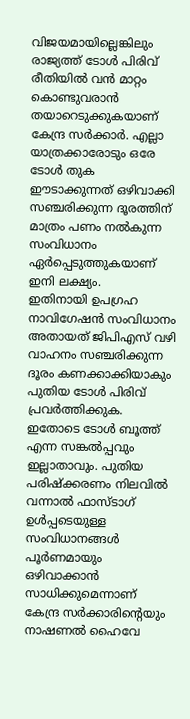വിജയമായില്ലെങ്കിലും രാജ്യത്ത് ടോൾ പിരിവ് രീതിയിൽ വൻ മാറ്റം കൊണ്ടുവരാൻ തയാറെടുക്കുകയാണ് കേന്ദ്ര സർക്കാർ. എല്ലാ യാത്രക്കാരോടും ഒരേ ടോൾ തുക ഈടാക്കുന്നത് ഒഴിവാക്കി സഞ്ചരിക്കുന്ന ദൂരത്തിന് മാത്രം പണം നൽകുന്ന സംവിധാനം ഏർപ്പെടുത്തുകയാണ് ഇനി ലക്ഷ്യം.
ഇതിനായി ഉപഗ്രഹ നാവിഗേഷൻ സംവിധാനം അതായത് ജിപിഎസ് വഴി വാഹനം സഞ്ചരിക്കുന്ന ദൂരം കണക്കാക്കിയാകും പുതിയ ടോൾ പിരിവ് പ്രവർത്തിക്കുക. ഇതോടെ ടോൾ ബൂത്ത് എന്ന സങ്കൽപ്പവും ഇല്ലാതാവും. പുതിയ പരിഷ്ക്കരണം നിലവിൽ വന്നാൽ ഫാസ്ടാഗ് ഉൾപ്പടെയുള്ള സംവിധാനങ്ങൾ പൂർണമായും ഒഴിവാക്കാൻ സാധിക്കുമെന്നാണ് കേന്ദ്ര സർക്കാരിന്റെയും നാഷണൽ ഹൈവേ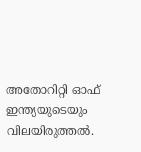അതോറിറ്റി ഓഫ് ഇന്ത്യയുടെയും വിലയിരുത്തൽ.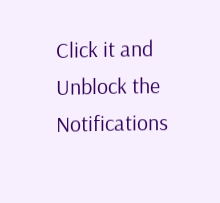Click it and Unblock the Notifications